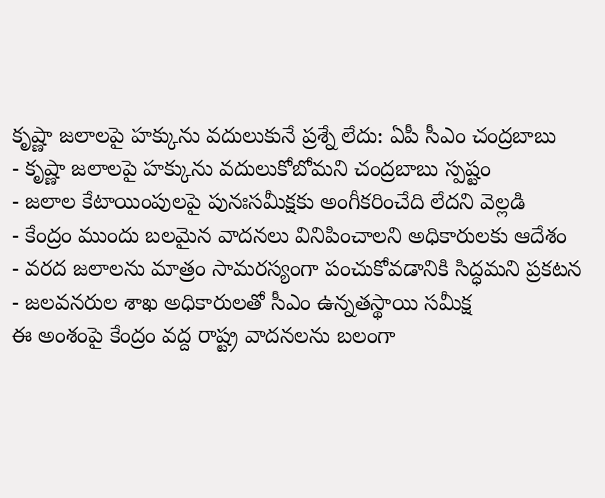కృష్ణా జలాలపై హక్కును వదులుకునే ప్రశ్నే లేదు: ఏపీ సీఎం చంద్రబాబు
- కృష్ణా జలాలపై హక్కును వదులుకోబోమని చంద్రబాబు స్పష్టం
- జలాల కేటాయింపులపై పునఃసమీక్షకు అంగీకరించేది లేదని వెల్లడి
- కేంద్రం ముందు బలమైన వాదనలు వినిపించాలని అధికారులకు ఆదేశం
- వరద జలాలను మాత్రం సామరస్యంగా పంచుకోవడానికి సిద్ధమని ప్రకటన
- జలవనరుల శాఖ అధికారులతో సీఎం ఉన్నతస్థాయి సమీక్ష
ఈ అంశంపై కేంద్రం వద్ద రాష్ట్ర వాదనలను బలంగా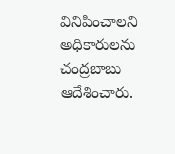వినిపించాలని అధికారులను చంద్రబాబు ఆదేశించారు.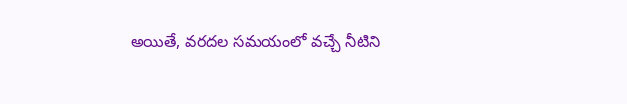అయితే, వరదల సమయంలో వచ్చే నీటిని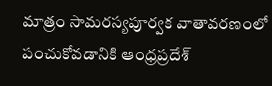మాత్రం సామరస్యపూర్వక వాతావరణంలో పంచుకోవడానికి ఆంధ్రప్రదేశ్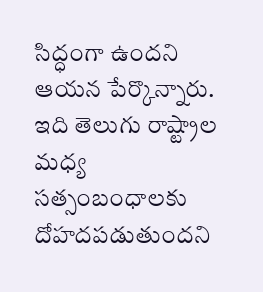సిద్ధంగా ఉందని ఆయన పేర్కొన్నారు. ఇది తెలుగు రాష్ట్రాల మధ్య సత్సంబంధాలకు దోహదపడుతుందని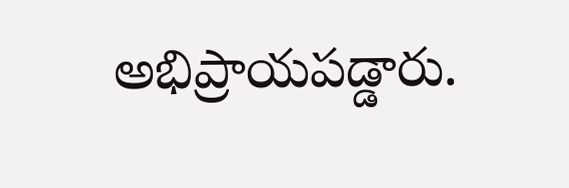అభిప్రాయపడ్డారు.